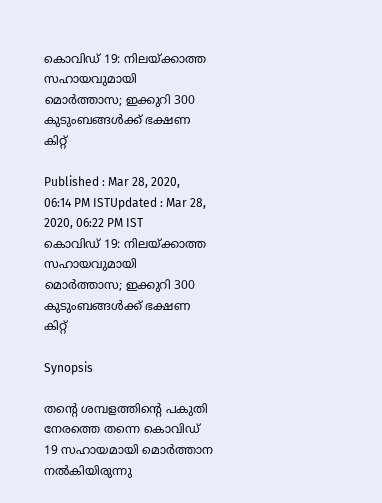കൊവിഡ് 19: നിലയ്ക്കാത്ത സഹായവുമായി മൊർത്താസ; ഇക്കുറി 300 കുടുംബങ്ങള്‍ക്ക് ഭക്ഷണ കിറ്റ്

Published : Mar 28, 2020, 06:14 PM ISTUpdated : Mar 28, 2020, 06:22 PM IST
കൊവിഡ് 19: നിലയ്ക്കാത്ത സഹായവുമായി മൊർത്താസ; ഇക്കുറി 300 കുടുംബങ്ങള്‍ക്ക് ഭക്ഷണ കിറ്റ്

Synopsis

തന്‍റെ ശമ്പളത്തിന്‍റെ പകുതി നേരത്തെ തന്നെ കൊവിഡ് 19 സഹായമായി മൊർത്താന നല്‍കിയിരുന്നു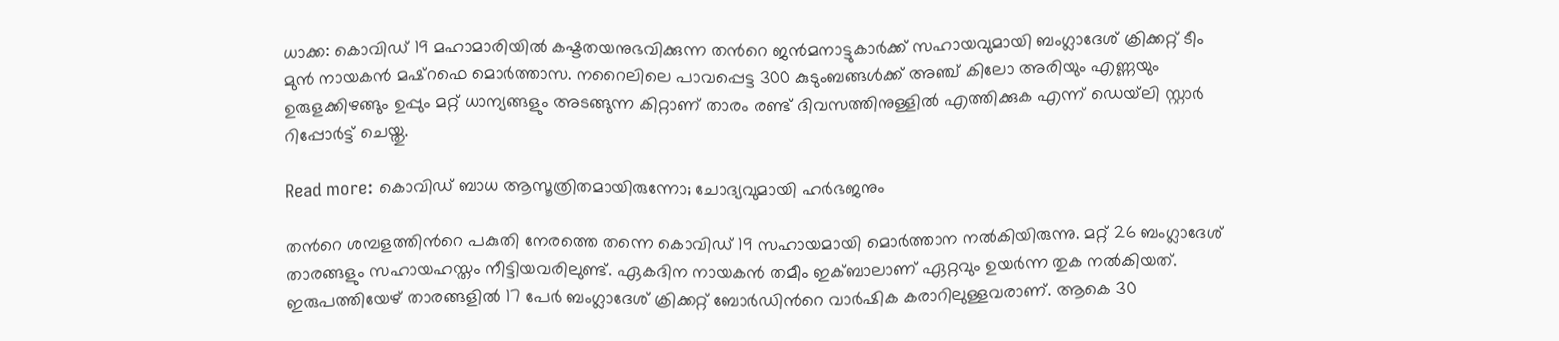ധാക്ക: കൊവിഡ് 19 മഹാമാരിയില്‍ കഷ്ടതയനുഭവിക്കുന്ന തന്‍റെ ജന്‍മനാട്ടുകാർക്ക് സഹായവുമായി ബംഗ്ലാദേശ് ക്രിക്കറ്റ് ടീം മുന്‍ നായകന്‍ മഷ്റഫെ മൊർത്താസ. നറൈലിലെ പാവപ്പെട്ട 300 കുടുംബങ്ങള്‍ക്ക് അഞ്ച് കിലോ അരിയും എണ്ണയും ഉരുളക്കിഴങ്ങും ഉപ്പും മറ്റ് ധാന്യങ്ങളും അടങ്ങുന്ന കിറ്റാണ് താരം രണ്ട് ദിവസത്തിനുള്ളില്‍ എത്തിക്കുക എന്ന് ഡെയ്‍ലി സ്റ്റാർ റിപ്പോർട്ട് ചെയ്തു.

Read more: കൊവിഡ് ബാധ ആസൂത്രിതമായിരുന്നോ; ചോദ്യവുമായി ഹര്‍ഭജനും

തന്‍റെ ശമ്പളത്തിന്‍റെ പകുതി നേരത്തെ തന്നെ കൊവിഡ് 19 സഹായമായി മൊർത്താന നല്‍കിയിരുന്നു. മറ്റ് 26 ബംഗ്ലാദേശ് താരങ്ങളും സഹായഹസ്തം നീട്ടിയവരിലുണ്ട്. ഏകദിന നായകന്‍ തമീം ഇക്ബാലാണ് ഏറ്റവും ഉയർന്ന തുക നല്‍കിയത്. ഇരുപത്തിയേഴ് താരങ്ങളില്‍ 17 പേർ ബംഗ്ലാദേശ് ക്രിക്കറ്റ് ബോർഡിന്‍റെ വാർഷിക കരാറിലുള്ളവരാണ്. ആകെ 30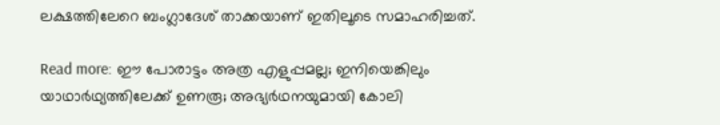ലക്ഷത്തിലേറെ ബംഗ്ലാദേശ് താക്കയാണ് ഇതിലൂടെ സമാഹരിച്ചത്.

Read more: ഈ പോരാട്ടം അത്ര എളുപ്പമല്ല; ഇനിയെങ്കിലും യാഥാര്‍ഥ്യത്തിലേക്ക് ഉണരൂ; അഭ്യര്‍ഥനയുമായി കോലി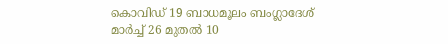കൊവിഡ് 19 ബാധമൂലം ബംഗ്ലാദേശ് മാർച്ച് 26 മുതല്‍ 10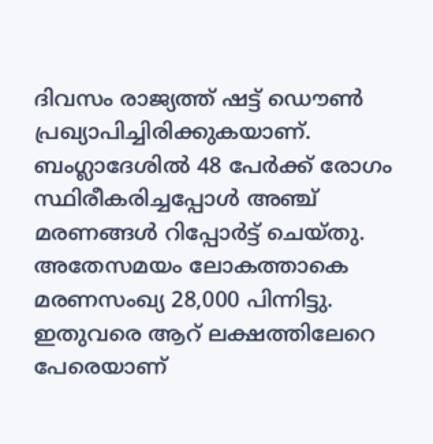ദിവസം രാജ്യത്ത് ഷട്ട് ഡൌണ്‍ പ്രഖ്യാപിച്ചിരിക്കുകയാണ്. ബംഗ്ലാദേശില്‍ 48 പേർക്ക് രോഗം സ്ഥിരീകരിച്ചപ്പോള്‍ അഞ്ച് മരണങ്ങള്‍ റിപ്പോർട്ട് ചെയ്തു. അതേസമയം ലോകത്താകെ മരണസംഖ്യ 28,000 പിന്നിട്ടു. ഇതുവരെ ആറ് ലക്ഷത്തിലേറെ പേരെയാണ്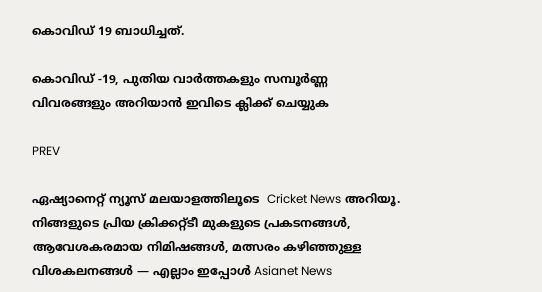കൊവിഡ് 19 ബാധിച്ചത്.

കൊവിഡ് -19, പുതിയ വാര്‍ത്തകളും സമ്പൂര്‍ണ്ണ വിവരങ്ങളും അറിയാന്‍ ഇവിടെ ക്ലിക്ക് ചെയ്യുക

PREV

ഏഷ്യാനെറ്റ് ന്യൂസ് മലയാളത്തിലൂടെ  Cricket News അറിയൂ.  നിങ്ങളുടെ പ്രിയ ക്രിക്കറ്റ്ടീ മുകളുടെ പ്രകടനങ്ങൾ, ആവേശകരമായ നിമിഷങ്ങൾ, മത്സരം കഴിഞ്ഞുള്ള വിശകലനങ്ങൾ — എല്ലാം ഇപ്പോൾ Asianet News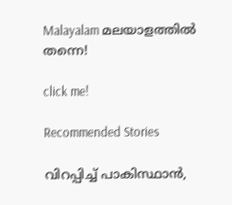Malayalam മലയാളത്തിൽ തന്നെ!

click me!

Recommended Stories

വിറപ്പിച്ച് പാകിസ്ഥാന്‍,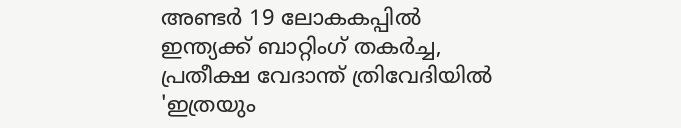അണ്ടര്‍ 19 ലോകകപ്പില്‍ ഇന്ത്യക്ക് ബാറ്റിംഗ് തകര്‍ച്ച, പ്രതീക്ഷ വേദാന്ത് ത്രിവേദിയില്‍
'ഇത്രയും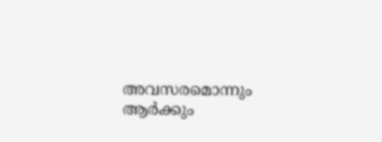അവസരമൊന്നും ആർക്കും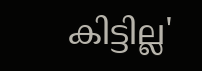കിട്ടില്ല'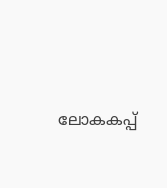ലോകകപ്പ്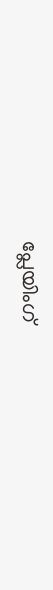പ്ലേയിംഗ്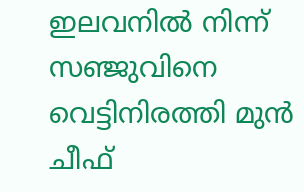ഇലവനില്‍ നിന്ന് സഞ്ജുവിനെ വെട്ടിനിരത്തി മുന്‍ ചീഫ്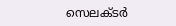സെലക്ടര്‍